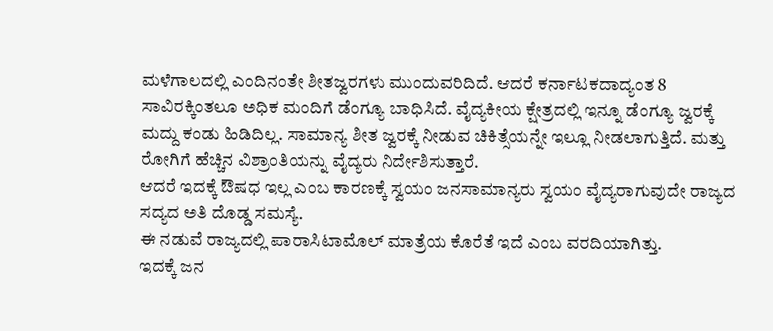ಮಳೆಗಾಲದಲ್ಲಿ ಎಂದಿನಂತೇ ಶೀತಜ್ವರಗಳು ಮುಂದುವರಿದಿದೆ. ಆದರೆ ಕರ್ನಾಟಕದಾದ್ಯಂತ 8 ಸಾವಿರಕ್ಕಿಂತಲೂ ಅಧಿಕ ಮಂದಿಗೆ ಡೆಂಗ್ಯೂ ಬಾಧಿಸಿದೆ. ವೈದ್ಯಕೀಯ ಕ್ಷೇತ್ರದಲ್ಲಿ ಇನ್ನೂ ಡೆಂಗ್ಯೂ ಜ್ವರಕ್ಕೆ ಮದ್ದು ಕಂಡು ಹಿಡಿದಿಲ್ಲ. ಸಾಮಾನ್ಯ ಶೀತ ಜ್ವರಕ್ಕೆ ನೀಡುವ ಚಿಕಿತ್ಸೆಯನ್ನೇ ಇಲ್ಲೂ ನೀಡಲಾಗುತ್ತಿದೆ. ಮತ್ತು ರೋಗಿಗೆ ಹೆಚ್ಚಿನ ವಿಶ್ರಾಂತಿಯನ್ನು ವೈದ್ಯರು ನಿರ್ದೇಶಿಸುತ್ತಾರೆ.
ಆದರೆ ಇದಕ್ಕೆ ಔಷಧ ಇಲ್ಲ ಎಂಬ ಕಾರಣಕ್ಕೆ ಸ್ವಯಂ ಜನಸಾಮಾನ್ಯರು ಸ್ವಯಂ ವೈದ್ಯರಾಗುವುದೇ ರಾಜ್ಯದ ಸದ್ಯದ ಅತಿ ದೊಡ್ಡ ಸಮಸ್ಯೆ.
ಈ ನಡುವೆ ರಾಜ್ಯದಲ್ಲಿ ಪಾರಾಸಿಟಾಮೊಲ್ ಮಾತ್ರೆಯ ಕೊರೆತೆ ಇದೆ ಎಂಬ ವರದಿಯಾಗಿತ್ತು.
ಇದಕ್ಕೆ ಜನ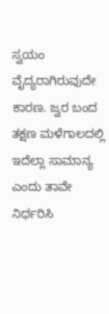ಸ್ವಯಂ ವೈದ್ಯರಾಗಿರುವುದೇ ಕಾರಣ. ಜ್ವರ ಬಂದ ತಕ್ಷಣ ಮಳೆಗಾಲದಲ್ಲಿ ಇದೆಲ್ಲಾ ಸಾಮಾನ್ಯ ಎಂದು ತಾವೇ ನಿರ್ಧರಿಸಿ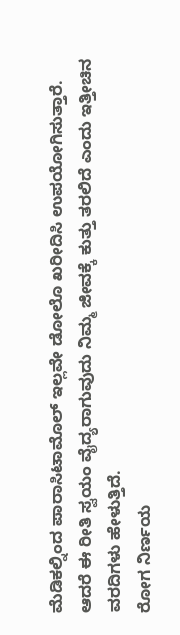ಮೆಡಿಕಲ್ನಿಂದ ಪಾರಾಸಿಟಾಮೊಲ್ ಇಲ್ಲವೇ ಡೋಲೊ ಖರೀದಿಸಿ ಉಪಯೋಗಿಸುತ್ತಾರೆ. ಆದರೆ ಈ ರೀತಿ ಸ್ವಯಂ ವೈದ್ಯರಾಗುವುದು ನಿಮ್ಮ ಜೀವಕ್ಕೆ ಕುತ್ತು ತರಲಿದೆ ಎಂದು ಇತ್ತೀಚಿನ ವರದಿಗಳು ಹೇಳುತ್ತಿದೆ.
ರೋಗ ನಿರ್ಣಯ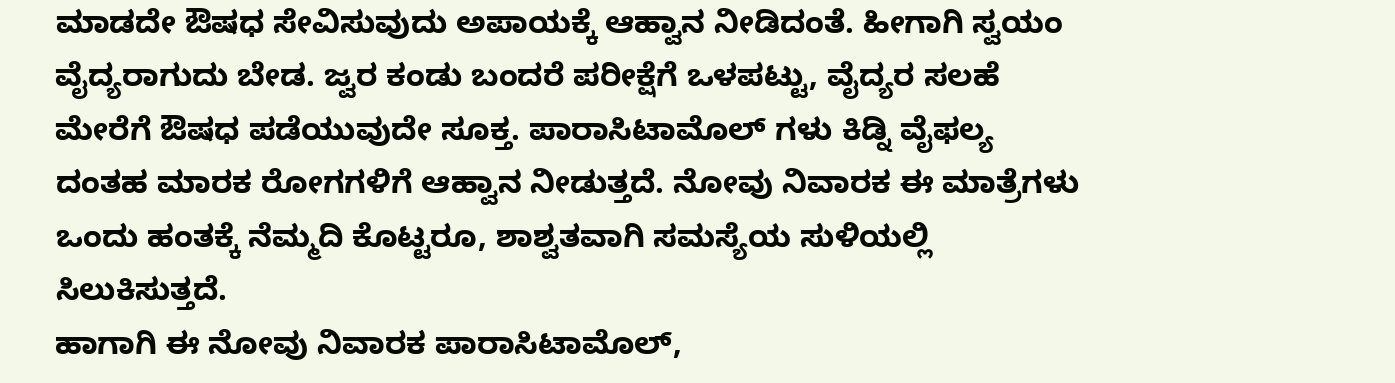ಮಾಡದೇ ಔಷಧ ಸೇವಿಸುವುದು ಅಪಾಯಕ್ಕೆ ಆಹ್ವಾನ ನೀಡಿದಂತೆ. ಹೀಗಾಗಿ ಸ್ವಯಂ ವೈದ್ಯರಾಗುದು ಬೇಡ. ಜ್ವರ ಕಂಡು ಬಂದರೆ ಪರೀಕ್ಷೆಗೆ ಒಳಪಟ್ಟು, ವೈದ್ಯರ ಸಲಹೆ ಮೇರೆಗೆ ಔಷಧ ಪಡೆಯುವುದೇ ಸೂಕ್ತ. ಪಾರಾಸಿಟಾಮೊಲ್ ಗಳು ಕಿಡ್ನಿ ವೈಫಲ್ಯ ದಂತಹ ಮಾರಕ ರೋಗಗಳಿಗೆ ಆಹ್ವಾನ ನೀಡುತ್ತದೆ. ನೋವು ನಿವಾರಕ ಈ ಮಾತ್ರೆಗಳು ಒಂದು ಹಂತಕ್ಕೆ ನೆಮ್ಮದಿ ಕೊಟ್ಟರೂ, ಶಾಶ್ವತವಾಗಿ ಸಮಸ್ಯೆಯ ಸುಳಿಯಲ್ಲಿ ಸಿಲುಕಿಸುತ್ತದೆ.
ಹಾಗಾಗಿ ಈ ನೋವು ನಿವಾರಕ ಪಾರಾಸಿಟಾಮೊಲ್,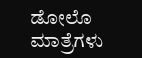ಡೋಲೊ ಮಾತ್ರೆಗಳು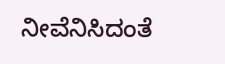ನೀವೆನಿಸಿದಂತೆ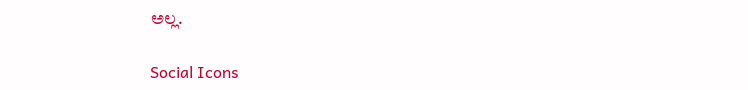ಅಲ್ಲ.

Social Icons